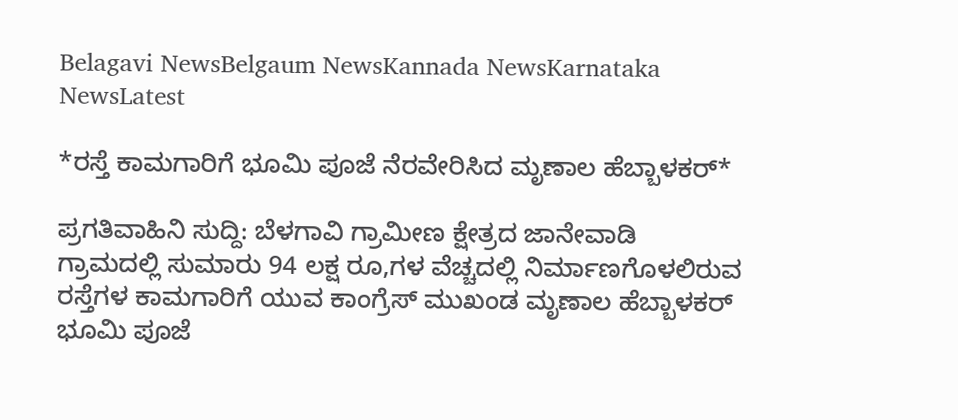Belagavi NewsBelgaum NewsKannada NewsKarnataka NewsLatest

*ರಸ್ತೆ ಕಾಮಗಾರಿಗೆ ಭೂಮಿ ಪೂಜೆ ನೆರವೇರಿಸಿದ ಮೃಣಾಲ ಹೆಬ್ಬಾಳಕರ್*

ಪ್ರಗತಿವಾಹಿನಿ ಸುದ್ದಿ: ಬೆಳಗಾವಿ ಗ್ರಾಮೀಣ ಕ್ಷೇತ್ರದ ಜಾನೇವಾಡಿ ಗ್ರಾಮದಲ್ಲಿ ಸುಮಾರು 94 ಲಕ್ಷ ರೂ,ಗಳ ವೆಚ್ಚದಲ್ಲಿ ನಿರ್ಮಾಣಗೊಳಲಿರುವ ರಸ್ತೆಗಳ ಕಾಮಗಾರಿಗೆ ಯುವ ಕಾಂಗ್ರೆಸ್ ಮುಖಂಡ ಮೃಣಾಲ ಹೆಬ್ಬಾಳಕರ್ ಭೂಮಿ ಪೂಜೆ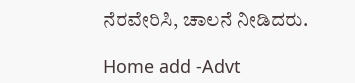ನೆರವೇರಿಸಿ, ಚಾಲನೆ ನೀಡಿದರು.

Home add -Advt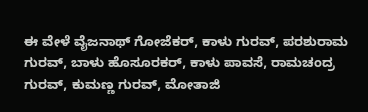ಈ ವೇಳೆ ವೈಜನಾಥ್ ಗೋಜೆಕರ್, ಕಾಳು ಗುರವ್, ಪರಶುರಾಮ ಗುರವ್, ಬಾಳು ಹೊಸೂರಕರ್, ಕಾಳು ಪಾವಸೆ, ರಾಮಚಂದ್ರ ಗುರವ್, ಕುಮಣ್ಣ ಗುರವ್, ಮೋತಾಜಿ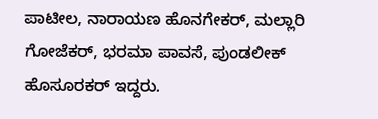ಪಾಟೀಲ, ನಾರಾಯಣ ಹೊನಗೇಕರ್, ಮಲ್ಲಾರಿ ಗೋಜೆಕರ್, ಭರಮಾ ಪಾವಸೆ, ಪುಂಡಲೀಕ್ ಹೊಸೂರಕರ್ ಇದ್ದರು.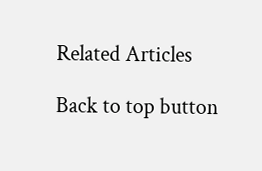Related Articles

Back to top button